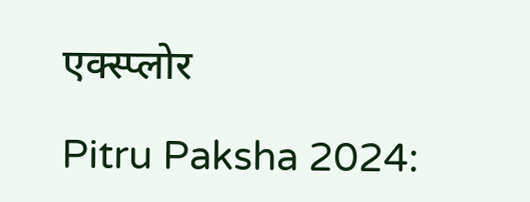एक्स्प्लोर

Pitru Paksha 2024: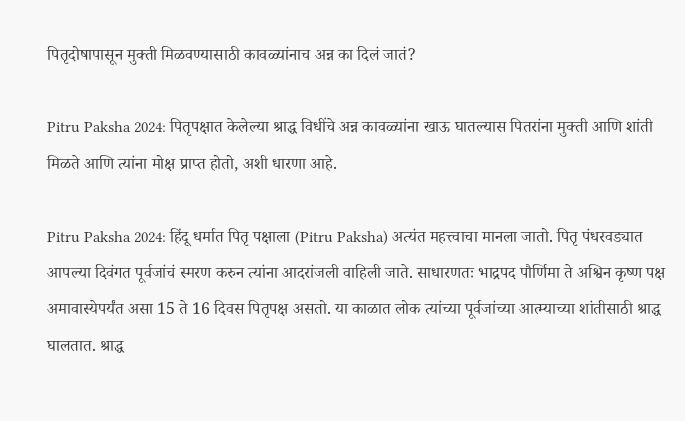पितृदोषापासून मुक्ती मिळवण्यासाठी कावळ्यांनाच अन्न का दिलं जातं?

Pitru Paksha 2024: पितृपक्षात केलेल्या श्राद्ध विधींचे अन्न कावळ्यांना खाऊ घातल्यास पितरांना मुक्ती आणि शांती मिळते आणि त्यांना मोक्ष प्राप्त होतो, अशी धारणा आहे.

Pitru Paksha 2024: हिंदू धर्मात पितृ पक्षाला (Pitru Paksha) अत्यंत महत्त्वाचा मानला जातो. पितृ पंधरवड्यात आपल्या दिवंगत पूर्वजांचं स्मरण करुन त्यांना आदरांजली वाहिली जाते. साधारणतः भाद्रपद पौर्णिमा ते अश्विन कृष्ण पक्ष अमावास्येपर्यंत असा 15 ते 16 दिवस पितृपक्ष असतो. या काळात लोक त्यांच्या पूर्वजांच्या आत्म्याच्या शांतीसाठी श्राद्ध घालतात. श्राद्ध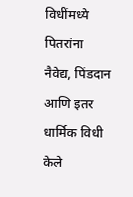विधींमध्ये पितरांना नैवेद्य, पिंडदान आणि इतर धार्मिक विधी केले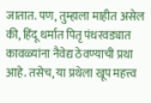जातात. पण, तुम्हाला माहीत असेल की, हिंदू धर्मात पितृ पंधरवड्यात कावळ्यांना नैवेद्य ठेवण्याची प्रथा आहे. तसेच, या प्रथेला खूप महत्त्व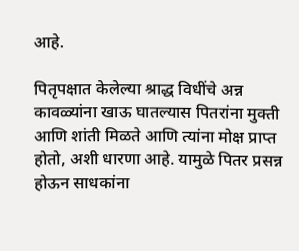आहे.

पितृपक्षात केलेल्या श्राद्ध विधींचे अन्न कावळ्यांना खाऊ घातल्यास पितरांना मुक्ती आणि शांती मिळते आणि त्यांना मोक्ष प्राप्त होतो, अशी धारणा आहे. यामुळे पितर प्रसन्न होऊन साधकांना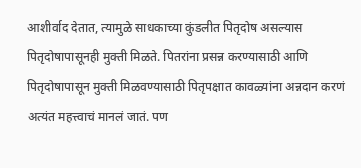आशीर्वाद देतात, त्यामुळे साधकाच्या कुंडलीत पितृदोष असल्यास पितृदोषापासूनही मुक्ती मिळते. पितरांना प्रसन्न करण्यासाठी आणि पितृदोषापासून मुक्ती मिळवण्यासाठी पितृपक्षात कावळ्यांना अन्नदान करणं अत्यंत महत्त्वाचं मानलं जातं. पण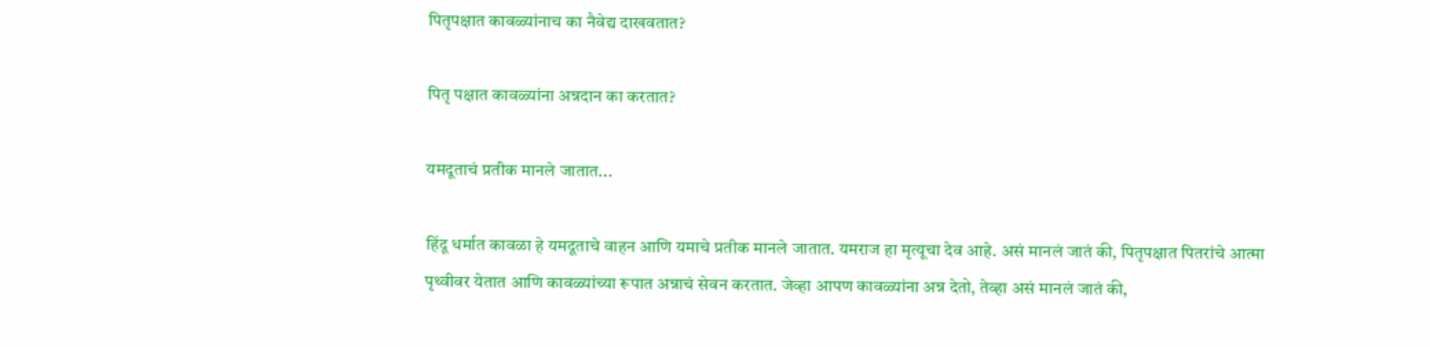पितृपक्षात कावळ्यांनाच का नैवेद्य दाखवतात?

पितृ पक्षात कावळ्यांना अन्नदान का करतात?

यमदूताचं प्रतीक मानले जातात...

हिंदू धर्मात कावळा हे यमदूताचे वाहन आणि यमाचे प्रतीक मानले जातात. यमराज हा मृत्यूचा देव आहे. असं मानलं जातं की, पितृपक्षात पितरांचे आत्मा पृथ्वीवर येतात आणि कावळ्यांच्या रूपात अन्नाचं सेवन करतात. जेव्हा आपण कावळ्यांना अन्न देतो, तेव्हा असं मानलं जातं की,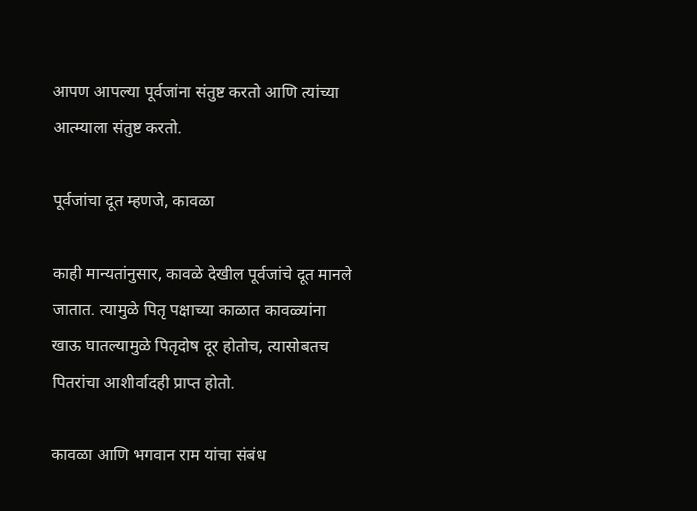आपण आपल्या पूर्वजांना संतुष्ट करतो आणि त्यांच्या आत्म्याला संतुष्ट करतो.

पूर्वजांचा दूत म्हणजे, कावळा

काही मान्यतांनुसार, कावळे देखील पूर्वजांचे दूत मानले जातात. त्यामुळे पितृ पक्षाच्या काळात कावळ्यांना खाऊ घातल्यामुळे पितृदोष दूर होतोच, त्यासोबतच पितरांचा आशीर्वादही प्राप्त होतो.

कावळा आणि भगवान राम यांचा संबंध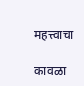महत्त्वाचा

कावळा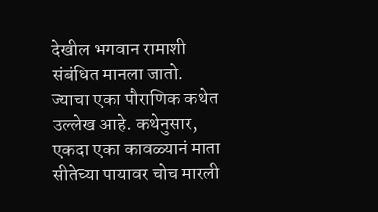देखील भगवान रामाशी संबंधित मानला जातो. ज्याचा एका पौराणिक कथेत उल्लेख आहे. कथेनुसार, एकदा एका कावळ्यानं माता सीतेच्या पायावर चोच मारली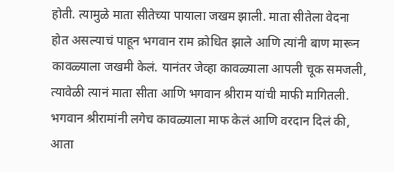होती. त्यामुळे माता सीतेच्या पायाला जखम झाली. माता सीतेला वेदना होत असल्याचं पाहून भगवान राम क्रोधित झाले आणि त्यांनी बाण मारून कावळ्याला जखमी केलं. यानंतर जेव्हा कावळ्याला आपली चूक समजली, त्यावेळी त्यानं माता सीता आणि भगवान श्रीराम यांची माफी मागितली. भगवान श्रीरामांनी लगेच कावळ्याला माफ केलं आणि वरदान दिलं की, आता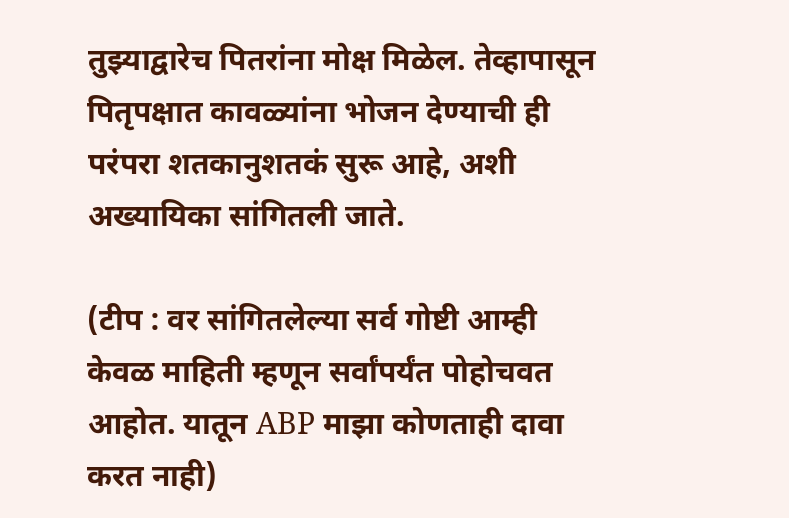तुझ्याद्वारेच पितरांना मोक्ष मिळेल. तेव्हापासून पितृपक्षात कावळ्यांना भोजन देण्याची ही परंपरा शतकानुशतकं सुरू आहे, अशी अख्यायिका सांगितली जाते.

(टीप : वर सांगितलेल्या सर्व गोष्टी आम्ही केवळ माहिती म्हणून सर्वांपर्यंत पोहोचवत आहोत. यातून ABP माझा कोणताही दावा करत नाही)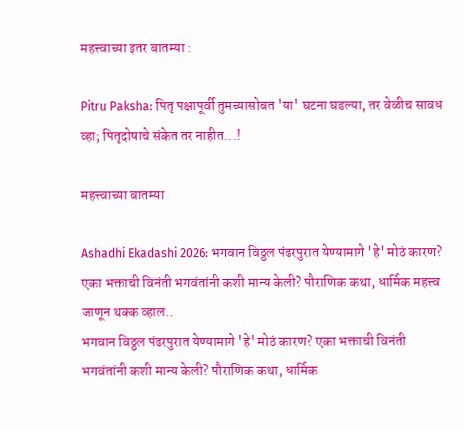महत्त्वाच्या इतर बातम्या :

Pitru Paksha: पितृ पक्षापूर्वी तुमच्यासोबत 'या' घटना घडल्या, तर वेळीच सावध व्हा; पितृदोषाचे संकेत तर नाहीत...!

महत्त्वाच्या बातम्या

Ashadhi Ekadashi 2026: भगवान विठ्ठल पंढरपुरात येण्यामागे 'हे' मोठं कारण? एका भक्ताची विनंती भगवंतांनी कशी मान्य केली? पौराणिक कथा, धार्मिक महत्त्व जाणून थक्क व्हाल..
भगवान विठ्ठल पंढरपुरात येण्यामागे 'हे' मोठं कारण? एका भक्ताची विनंती भगवंतांनी कशी मान्य केली? पौराणिक कथा, धार्मिक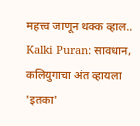महत्त्व जाणून थक्क व्हाल..
Kalki Puran: सावधान, कलियुगाचा अंत व्हायला 'इतका'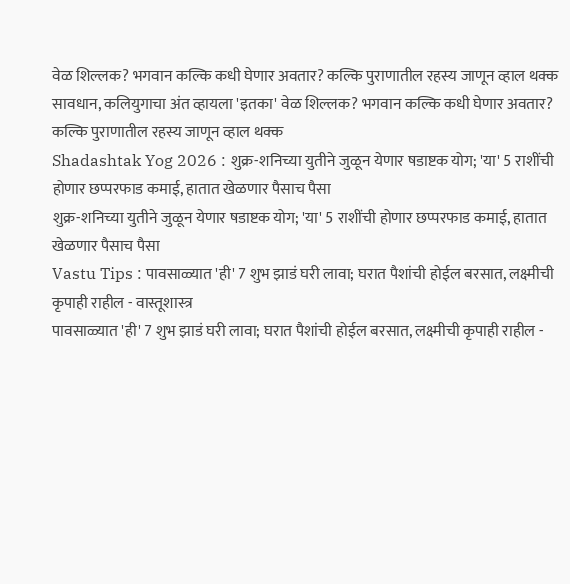वेळ शिल्लक? भगवान कल्कि कधी घेणार अवतार? कल्कि पुराणातील रहस्य जाणून व्हाल थक्क
सावधान, कलियुगाचा अंत व्हायला 'इतका' वेळ शिल्लक? भगवान कल्कि कधी घेणार अवतार? कल्कि पुराणातील रहस्य जाणून व्हाल थक्क
Shadashtak Yog 2026 : शुक्र-शनिच्या युतीने जुळून येणार षडाष्टक योग; 'या' 5 राशींची होणार छप्परफाड कमाई, हातात खेळणार पैसाच पैसा
शुक्र-शनिच्या युतीने जुळून येणार षडाष्टक योग; 'या' 5 राशींची होणार छप्परफाड कमाई, हातात खेळणार पैसाच पैसा
Vastu Tips : पावसाळ्यात 'ही' 7 शुभ झाडं घरी लावा; घरात पैशांची होईल बरसात, लक्ष्मीची कृपाही राहील - वास्तूशास्त्र
पावसाळ्यात 'ही' 7 शुभ झाडं घरी लावा; घरात पैशांची होईल बरसात, लक्ष्मीची कृपाही राहील -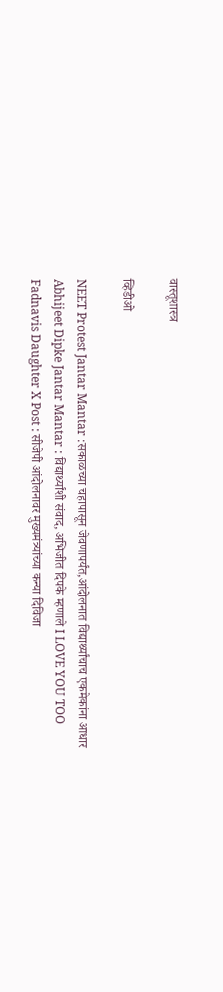वास्तूशास्त्र

व्हिडीओ

NEET Protest Jantar Mantar :सकाळच्या चहापासून जेवणापर्यंत,आंदोलनात विद्यार्थ्यांचाच एकमेकांना आधार
Abhijeet Dipke Jantar Mantar : विद्यार्थ्यांशी संवाद, अभिजीत दिपके म्हणाले I LOVE YOU TOO
Fadnavis Daughter X Post : सीजेपी आंदोलनावर मुख्यमंत्र्यांच्या कन्या दिविजा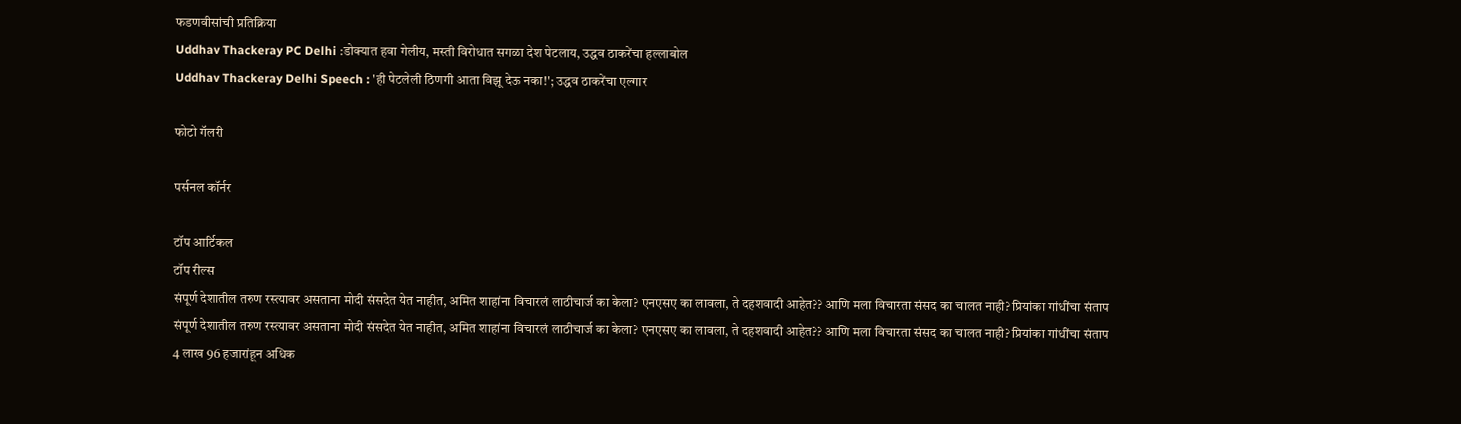फडणवीसांची प्रतिक्रिया
Uddhav Thackeray PC Delhi :डोक्यात हवा गेलीय, मस्ती विरोधात सगळा देश पेटलाय, उद्धव ठाकरेंचा हल्लाबोल
Uddhav Thackeray Delhi Speech : 'ही पेटलेली ठिणगी आता विझू देऊ नका!'; उद्धव ठाकरेंचा एल्गार

फोटो गॅलरी

पर्सनल कॉर्नर

टॉप आर्टिकल
टॉप रील्स
संपूर्ण देशातील तरुण रस्त्यावर असताना मोदी संसदेत येत नाहीत, अमित शाहांना विचारलं लाठीचार्ज का केला? एनएसए का लावला, ते दहशवादी आहेत?? आणि मला विचारता संसद का चालत नाही? प्रियांका गांधींचा संताप
संपूर्ण देशातील तरुण रस्त्यावर असताना मोदी संसदेत येत नाहीत, अमित शाहांना विचारलं लाठीचार्ज का केला? एनएसए का लावला, ते दहशवादी आहेत?? आणि मला विचारता संसद का चालत नाही? प्रियांका गांधींचा संताप
4 लाख 96 हजारांहून अधिक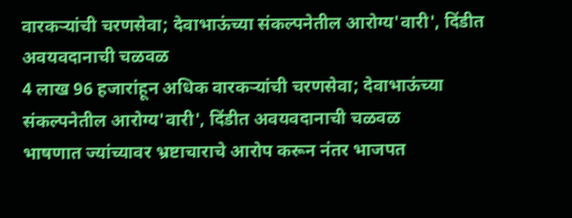वारकऱ्यांची चरणसेवा; देवाभाऊंच्या संकल्पनेतील आरोग्य'वारी', दिंडीत अवयवदानाची चळवळ
4 लाख 96 हजारांहून अधिक वारकऱ्यांची चरणसेवा; देवाभाऊंच्या संकल्पनेतील आरोग्य'वारी', दिंडीत अवयवदानाची चळवळ
भाषणात ज्यांच्यावर भ्रष्टाचाराचे आरोप करून नंतर भाजपत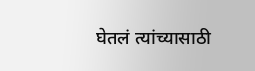घेतलं त्यांच्यासाठी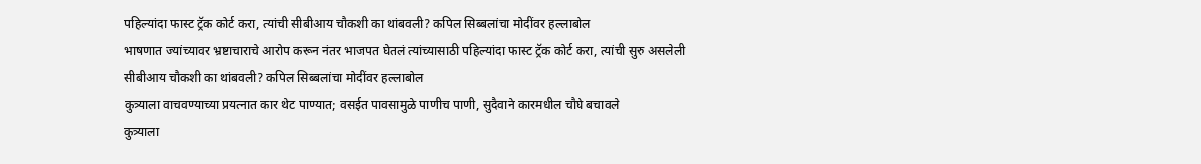पहिल्यांदा फास्ट ट्रॅक कोर्ट करा, त्यांची सीबीआय चौकशी का थांबवली? कपिल सिब्बलांचा मोदींवर हल्लाबोल
भाषणात ज्यांच्यावर भ्रष्टाचाराचे आरोप करून नंतर भाजपत घेतलं त्यांच्यासाठी पहिल्यांदा फास्ट ट्रॅक कोर्ट करा, त्यांची सुरु असलेली सीबीआय चौकशी का थांबवली? कपिल सिब्बलांचा मोदींवर हल्लाबोल
कुत्र्याला वाचवण्याच्या प्रयत्नात कार थेट पाण्यात; वसईत पावसामुळे पाणीच पाणी, सुदैवाने कारमधील चौघे बचावले
कुत्र्याला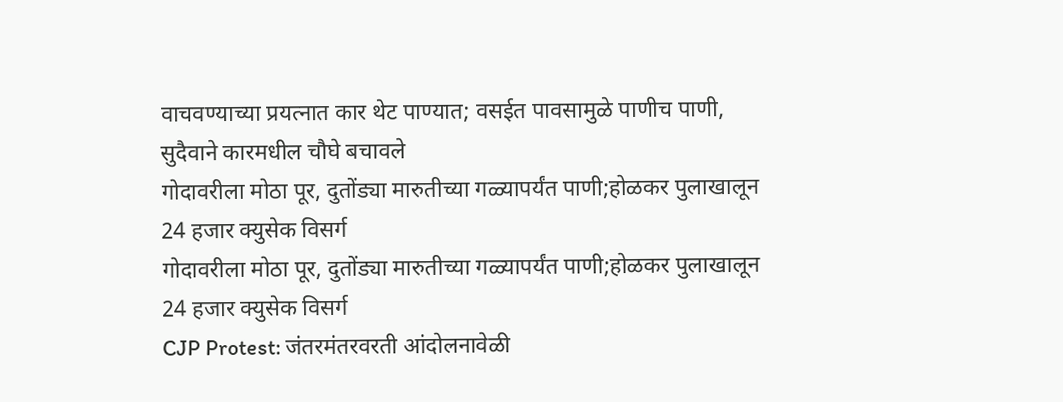वाचवण्याच्या प्रयत्नात कार थेट पाण्यात; वसईत पावसामुळे पाणीच पाणी, सुदैवाने कारमधील चौघे बचावले
गोदावरीला मोठा पूर, दुतोंड्या मारुतीच्या गळ्यापर्यंत पाणी;होळकर पुलाखालून 24 हजार क्युसेक विसर्ग
गोदावरीला मोठा पूर, दुतोंड्या मारुतीच्या गळ्यापर्यंत पाणी;होळकर पुलाखालून 24 हजार क्युसेक विसर्ग
CJP Protest: जंतरमंतरवरती आंदोलनावेळी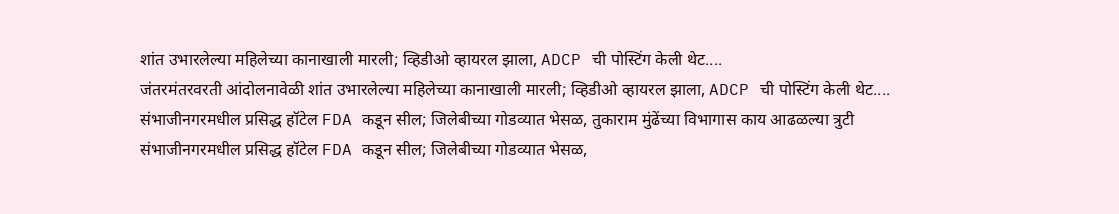शांत उभारलेल्या महिलेच्या कानाखाली मारली; व्हिडीओ व्हायरल झाला, ADCP ची पोस्टिंग केली थेट....
जंतरमंतरवरती आंदोलनावेळी शांत उभारलेल्या महिलेच्या कानाखाली मारली; व्हिडीओ व्हायरल झाला, ADCP ची पोस्टिंग केली थेट....
संभाजीनगरमधील प्रसिद्ध हॉटेल FDA कडून सील; जिलेबीच्या गोडव्यात भेसळ, तुकाराम मुंढेंच्या विभागास काय आढळल्या त्रुटी
संभाजीनगरमधील प्रसिद्ध हॉटेल FDA कडून सील; जिलेबीच्या गोडव्यात भेसळ,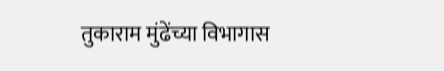तुकाराम मुंढेंच्या विभागास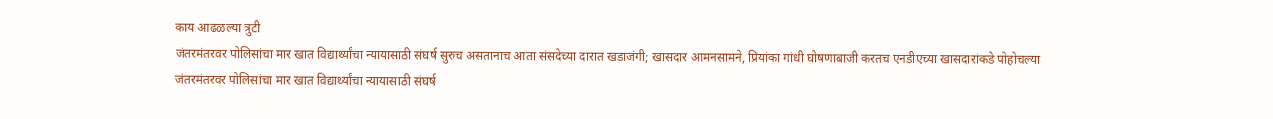काय आढळल्या त्रुटी
जंतरमंतरवर पोलिसांचा मार खात विद्यार्थ्यांचा न्यायासाठी संघर्ष सुरुच असतानाच आता संसदेच्या दारात खडाजंगी; खासदार आमनसामने, प्रियांका गांधी घोषणाबाजी करतच एनडीएच्या खासदारांकडे पोहोचल्या
जंतरमंतरवर पोलिसांचा मार खात विद्यार्थ्यांचा न्यायासाठी संघर्ष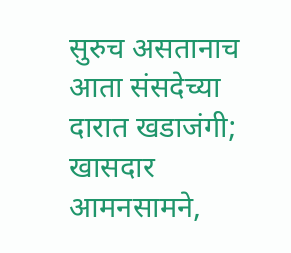सुरुच असतानाच आता संसदेच्या दारात खडाजंगी; खासदार आमनसामने,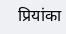प्रियांका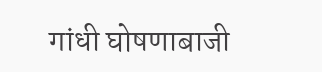गांधी घोषणाबाजी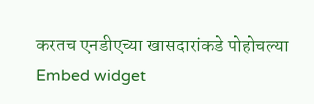करतच एनडीएच्या खासदारांकडे पोहोचल्या
Embed widget